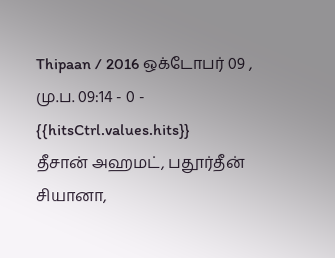Thipaan / 2016 ஒக்டோபர் 09 , மு.ப. 09:14 - 0 - {{hitsCtrl.values.hits}}
தீசான் அஹமட், பதூர்தீன் சியானா,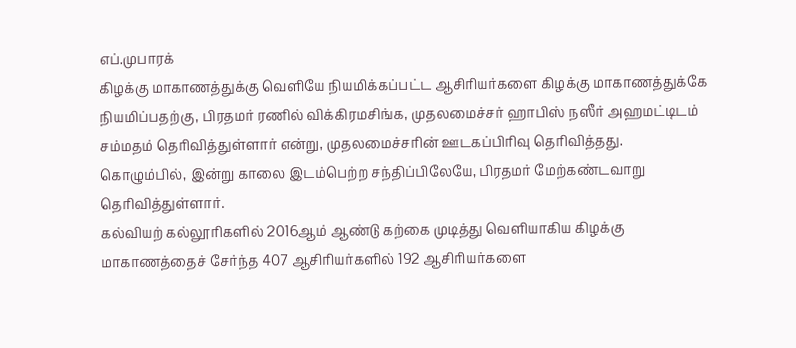எப்.முபாரக்
கிழக்கு மாகாணத்துக்கு வெளியே நியமிக்கப்பட்ட ஆசிரியர்களை கிழக்கு மாகாணத்துக்கே நியமிப்பதற்கு, பிரதமர் ரணில் விக்கிரமசிங்க, முதலமைச்சர் ஹாபிஸ் நஸீர் அஹமட்டிடம் சம்மதம் தெரிவித்துள்ளார் என்று, முதலமைச்சரின் ஊடகப்பிரிவு தெரிவித்தது.
கொழும்பில், இன்று காலை இடம்பெற்ற சந்திப்பிலேயே, பிரதமர் மேற்கண்டவாறு தெரிவித்துள்ளார்.
கல்வியற் கல்லூரிகளில் 2016ஆம் ஆண்டு கற்கை முடித்து வெளியாகிய கிழக்கு மாகாணத்தைச் சேர்ந்த 407 ஆசிரியர்களில் 192 ஆசிரியர்களை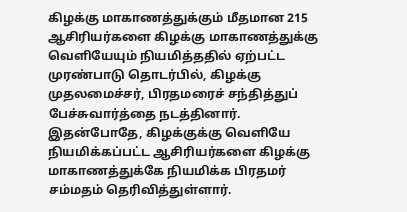கிழக்கு மாகாணத்துக்கும் மீதமான 215 ஆசிரியர்களை கிழக்கு மாகாணத்துக்கு வெளியேயும் நியமித்ததில் ஏற்பட்ட முரண்பாடு தொடர்பில், கிழக்கு முதலமைச்சர், பிரதமரைச் சந்தித்துப் பேச்சுவார்த்தை நடத்தினார்.
இதன்போதே, கிழக்குக்கு வெளியே நியமிக்கப்பட்ட ஆசிரியர்களை கிழக்கு மாகாணத்துக்கே நியமிக்க பிரதமர் சம்மதம் தெரிவித்துள்ளார்.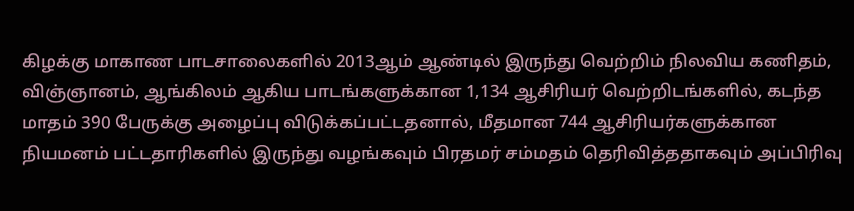கிழக்கு மாகாண பாடசாலைகளில் 2013ஆம் ஆண்டில் இருந்து வெற்றிம் நிலவிய கணிதம், விஞ்ஞானம், ஆங்கிலம் ஆகிய பாடங்களுக்கான 1,134 ஆசிரியர் வெற்றிடங்களில், கடந்த மாதம் 390 பேருக்கு அழைப்பு விடுக்கப்பட்டதனால், மீதமான 744 ஆசிரியர்களுக்கான நியமனம் பட்டதாரிகளில் இருந்து வழங்கவும் பிரதமர் சம்மதம் தெரிவித்ததாகவும் அப்பிரிவு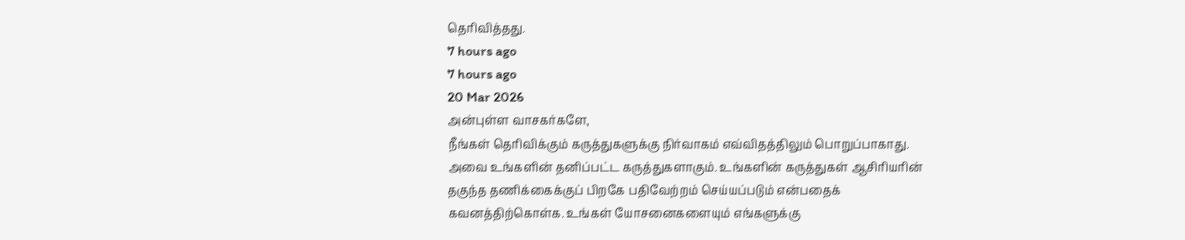தெரிவித்தது.
7 hours ago
7 hours ago
20 Mar 2026
அன்புள்ள வாசகர்களே,
நீங்கள் தெரிவிக்கும் கருத்துகளுக்கு நிர்வாகம் எவ்விதத்திலும் பொறுப்பாகாது. அவை உங்களின் தனிப்பட்ட கருத்துகளாகும். உங்களின் கருத்துகள் ஆசிரியரின் தகுந்த தணிக்கைக்குப் பிறகே பதிவேற்றம் செய்யப்படும் என்பதைக் கவனத்திற்கொள்க. உங்கள் யோசனைகளையும் எங்களுக்கு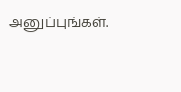அனுப்புங்கள்.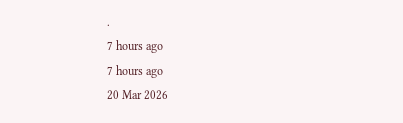.
7 hours ago
7 hours ago
20 Mar 2026